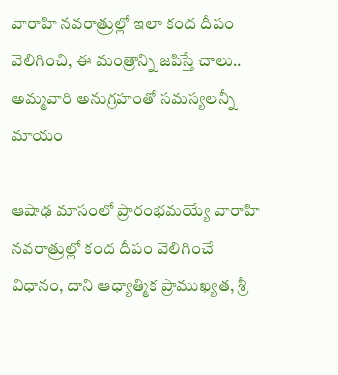వారాహి నవరాత్రుల్లో ఇలా కంద దీపం వెలిగించి, ఈ మంత్రాన్ని జపిస్తే చాలు.. అమ్మవారి అనుగ్రహంతో సమస్యలన్నీ మాయం

ఆషాఢ మాసంలో ప్రారంభమయ్యే వారాహి నవరాత్రుల్లో కంద దీపం వెలిగించే విధానం, దాని ఆధ్యాత్మిక ప్రాముఖ్యత, శ్రీ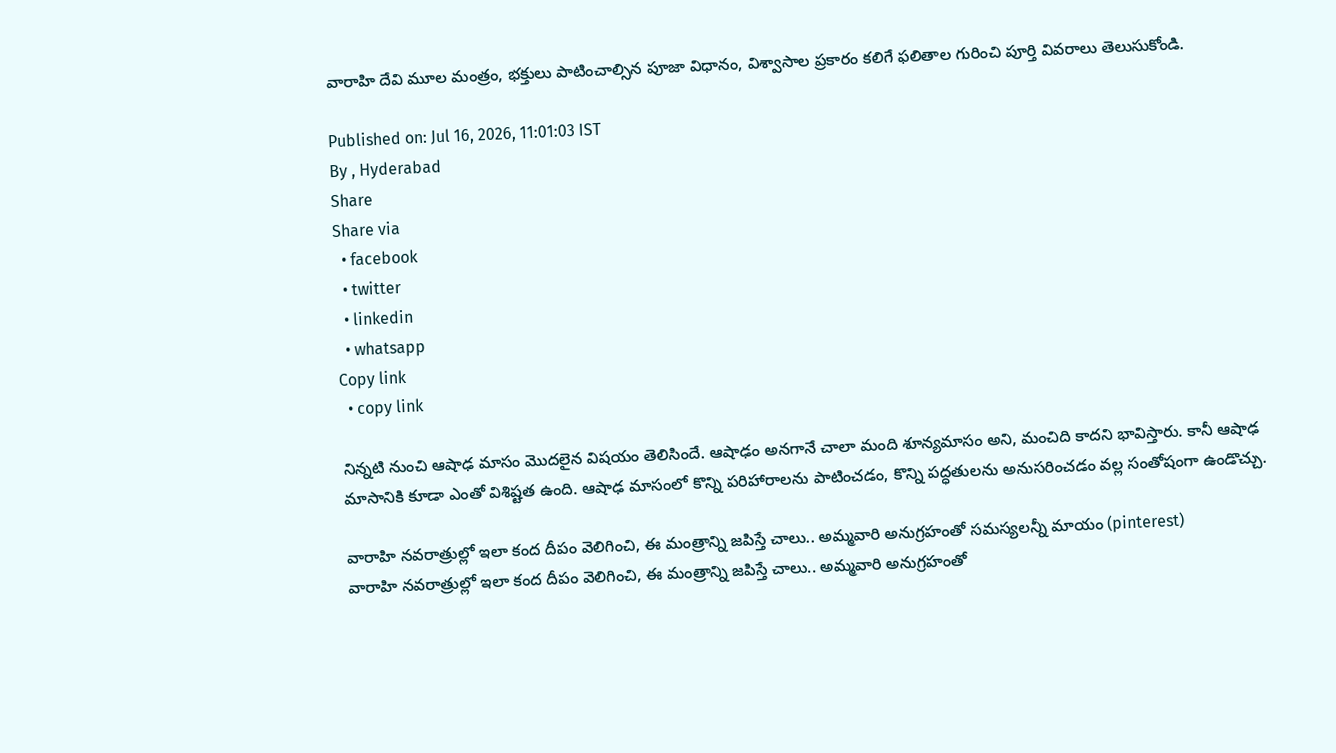వారాహి దేవి మూల మంత్రం, భక్తులు పాటించాల్సిన పూజా విధానం, విశ్వాసాల ప్రకారం కలిగే ఫలితాల గురించి పూర్తి వివరాలు తెలుసుకోండి.

Published on: Jul 16, 2026, 11:01:03 IST
By , Hyderabad
Share
Share via
  • facebook
  • twitter
  • linkedin
  • whatsapp
Copy link
  • copy link

నిన్నటి నుంచి ఆషాఢ మాసం మొదలైన విషయం తెలిసిందే. ఆషాఢం అనగానే చాలా మంది శూన్యమాసం అని, మంచిది కాదని భావిస్తారు. కానీ ఆషాఢ మాసానికి కూడా ఎంతో విశిష్టత ఉంది. ఆషాఢ మాసంలో కొన్ని పరిహారాలను పాటించడం, కొన్ని పద్ధతులను అనుసరించడం వల్ల సంతోషంగా ఉండొచ్చు.

వారాహి నవరాత్రుల్లో ఇలా కంద దీపం వెలిగించి, ఈ మంత్రాన్ని జపిస్తే చాలు.. అమ్మవారి అనుగ్రహంతో సమస్యలన్నీ మాయం (pinterest)
వారాహి నవరాత్రుల్లో ఇలా కంద దీపం వెలిగించి, ఈ మంత్రాన్ని జపిస్తే చాలు.. అమ్మవారి అనుగ్రహంతో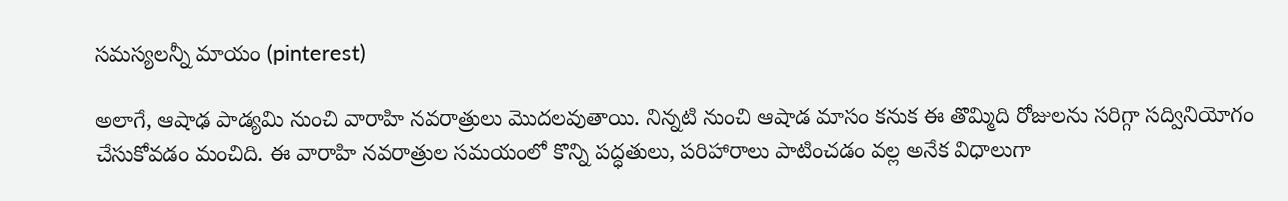సమస్యలన్నీ మాయం (pinterest)

అలాగే, ఆషాఢ పాడ్యమి నుంచి వారాహి నవరాత్రులు మొదలవుతాయి. నిన్నటి నుంచి ఆషాడ మాసం కనుక ఈ తొమ్మిది రోజులను సరిగ్గా సద్వినియోగం చేసుకోవడం మంచిది. ఈ వారాహి నవరాత్రుల సమయంలో కొన్ని పద్ధతులు, పరిహారాలు పాటించడం వల్ల అనేక విధాలుగా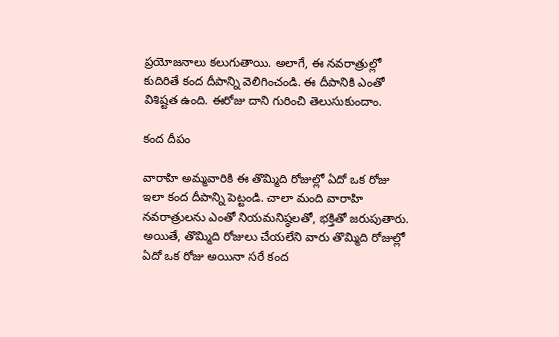ప్రయోజనాలు కలుగుతాయి. అలాగే, ఈ నవరాత్రుల్లో కుదిరితే కంద దీపాన్ని వెలిగించండి. ఈ దీపానికి ఎంతో విశిష్టత ఉంది. ఈరోజు దాని గురించి తెలుసుకుందాం.

కంద దీపం

వారాహి అమ్మవారికి ఈ తొమ్మిది రోజుల్లో ఏదో ఒక రోజు ఇలా కంద దీపాన్ని పెట్టండి. చాలా మంది వారాహి నవరాత్రులను ఎంతో నియమనిష్ఠలతో, భక్తితో జరుపుతారు. అయితే, తొమ్మిది రోజులు చేయలేని వారు తొమ్మిది రోజుల్లో ఏదో ఒక రోజు అయినా సరే కంద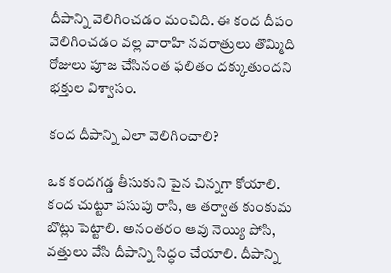దీపాన్ని వెలిగించడం మంచిది. ఈ కంద దీపం వెలిగించడం వల్ల వారాహి నవరాత్రులు తొమ్మిది రోజులు పూజ చేసినంత ఫలితం దక్కుతుందని భక్తుల విశ్వాసం.

కంద దీపాన్ని ఎలా వెలిగించాలి?

ఒక కందగడ్డ తీసుకుని పైన చిన్నగా కోయాలి. కంద చుట్టూ పసుపు రాసి, ఆ తర్వాత కుంకుమ బొట్లు పెట్టాలి. అనంతరం ఆవు నెయ్యి పోసి, వత్తులు వేసి దీపాన్ని సిద్ధం చేయాలి. దీపాన్ని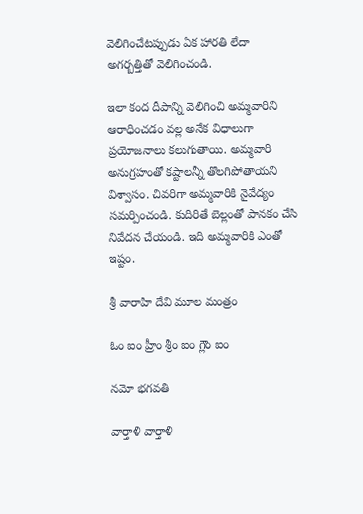వెలిగించేటప్పుడు ఏక హారతి లేదా అగర్బత్తితో వెలిగించండి.

ఇలా కంద దీపాన్ని వెలిగించి అమ్మవారిని ఆరాధించడం వల్ల అనేక విధాలుగా ప్రయోజనాలు కలుగుతాయి. అమ్మవారి అనుగ్రహంతో కష్టాలన్నీ తొలగిపోతాయని విశ్వాసం. చివరిగా అమ్మవారికి నైవేద్యం సమర్పించండి. కుదిరితే బెల్లంతో పానకం చేసి నివేదన చేయండి. ఇది అమ్మవారికి ఎంతో ఇష్టం.

శ్రీ వారాహి దేవి మూల మంత్రం

ఓం ఐం హ్రీం శ్రీం ఐం గ్లౌం ఐం

నమో భగవతి

వార్తాళి వార్తాళి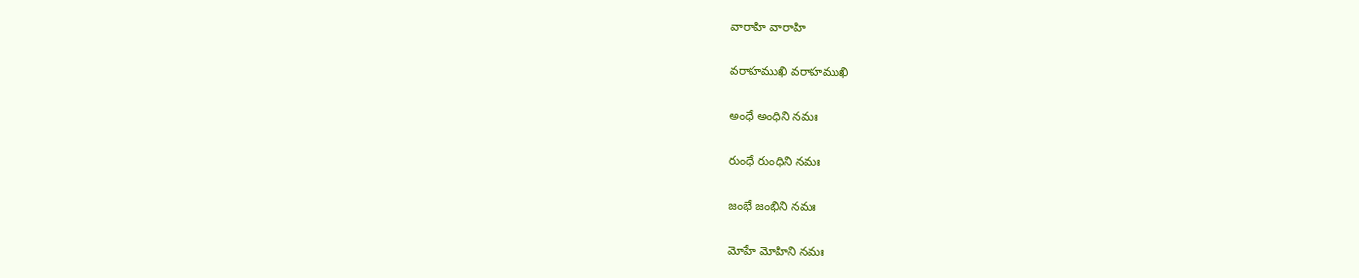వారాహి వారాహి

వరాహముఖి వరాహముఖి

అంధే అంధిని నమః

రుంధే రుంధిని నమః

జంభే జంభిని నమః

మోహే మోహిని నమః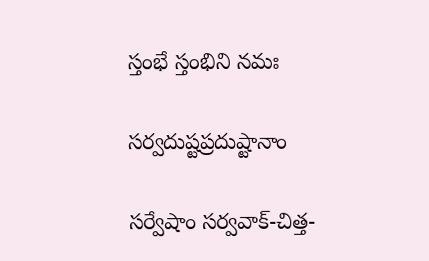స్తంభే స్తంభిని నమః

సర్వదుష్టప్రదుష్టానాం

సర్వేషాం సర్వవాక్-చిత్త-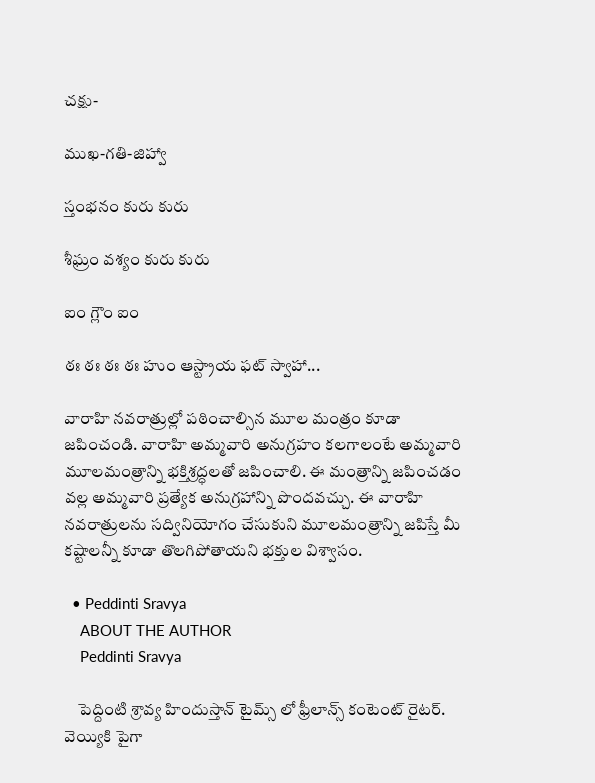చక్షు-

ముఖ-గతి-జిహ్వా

స్తంభనం కురు కురు

శీఘ్రం వశ్యం కురు కురు

ఐం గ్లౌం ఐం

ఠః ఠః ఠః ఠః హుం ఆస్ట్రాయ ఫట్ స్వాహా...

వారాహి నవరాత్రుల్లో పఠించాల్సిన మూల మంత్రం కూడా జపించండి. వారాహి అమ్మవారి అనుగ్రహం కలగాలంటే అమ్మవారి మూలమంత్రాన్ని భక్తిశ్రద్ధలతో జపించాలి. ఈ మంత్రాన్ని జపించడం వల్ల అమ్మవారి ప్రత్యేక అనుగ్రహాన్ని పొందవచ్చు. ఈ వారాహి నవరాత్రులను సద్వినియోగం చేసుకుని మూలమంత్రాన్ని జపిస్తే మీ కష్టాలన్నీ కూడా తొలగిపోతాయని భక్తుల విశ్వాసం.

  • Peddinti Sravya
    ABOUT THE AUTHOR
    Peddinti Sravya

    పెద్దింటి శ్రావ్య హిందుస్తాన్ టైమ్స్ లో ఫ్రీలాన్స్ కంటెంట్ రైటర్. వెయ్యికి పైగా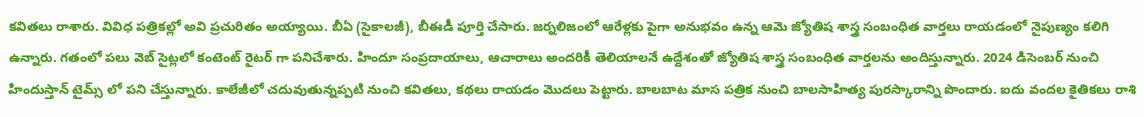కవితలు రాశారు. వివిధ పత్రికల్లో అవి ప్రచురితం అయ్యాయి. బీఏ (సైకాలజీ), బీఈడీ పూర్తి చేసారు. జర్నలిజంలో ఆరేళ్లకు పైగా అనుభవం ఉన్న ఆమె జ్యోతిష శాస్త్ర సంబంధిత వార్తలు రాయడంలో నైపుణ్యం కలిగి ఉన్నారు. గతంలో పలు వెబ్ సైట్లలో కంటెంట్ రైటర్ గా పనిచేశారు. హిందూ సంప్రదాయాలు, ఆచారాలు అందరికీ తెలియాలనే ఉద్దేశంతో జ్యోతిష శాస్త్ర సంబంధిత వార్తలను అందిస్తున్నారు. 2024 డిసెంబర్ నుంచి హిందుస్తాన్ టైమ్స్ లో పని చేస్తున్నారు. కాలేజీలో చదువుతున్నప్పటి నుంచి కవితలు, కథలు రాయడం మొదలు పెట్టారు. బాలబాట మాస పత్రిక నుంచి బాలసాహిత్య పురస్కారాన్ని పొందారు. ఐదు వందల కైతికలు రాశి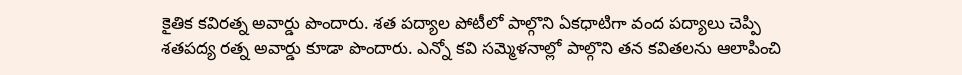కైతిక కవిరత్న అవార్డు పొందారు. శత పద్యాల పోటీలో పాల్గొని ఏకధాటిగా వంద పద్యాలు చెప్పి శతపద్య రత్న అవార్డు కూడా పొందారు. ఎన్నో కవి సమ్మెళనాల్లో పాల్గొని తన కవితలను ఆలాపించి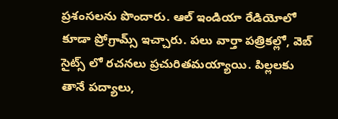ప్రశంసలను పొందారు. ఆల్ ఇండియా రేడియోలో కూడా ప్రోగ్రామ్స్ ఇచ్చారు. పలు వార్తా పత్రికల్లో, వెబ్ సైట్స్ లో రచనలు ప్రచురితమయ్యాయి. పిల్లలకు తానే పద్యాలు,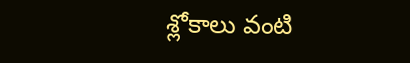శ్లోకాలు వంటి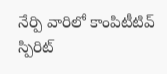నేర్పి వారిలో కాంపిటీటివ్ స్పిరిట్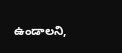ఉండాలని,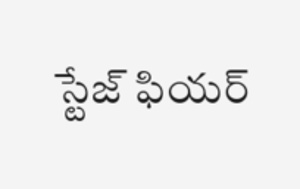స్టేజ్ ఫియర్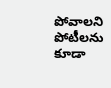పోవాలని పోటీలను కూడా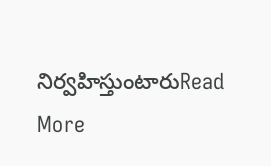నిర్వహిస్తుంటారుRead More